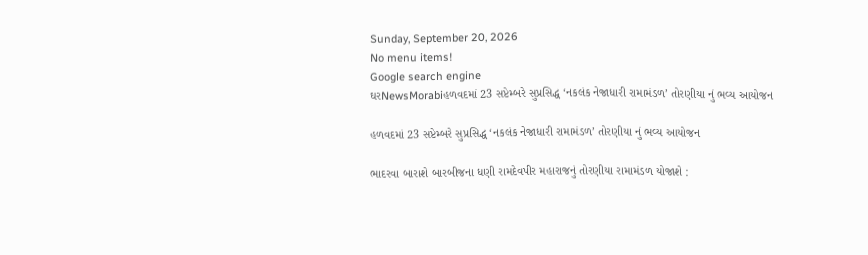Sunday, September 20, 2026
No menu items!
Google search engine
ઘરNewsMorabiહળવદમાં 23 સપ્ટેમ્બરે સુપ્રસિદ્ધ ‘નકલંક નેજાધારી રામામંડળ’ તોરણીયા નું ભવ્ય આયોજન

હળવદમાં 23 સપ્ટેમ્બરે સુપ્રસિદ્ધ ‘નકલંક નેજાધારી રામામંડળ’ તોરણીયા નું ભવ્ય આયોજન

ભાદરવા બારાશે બારબીજના ધણી રામદેવપીર મહારાજનું તોરણીયા રામામંડળ યોજાશે :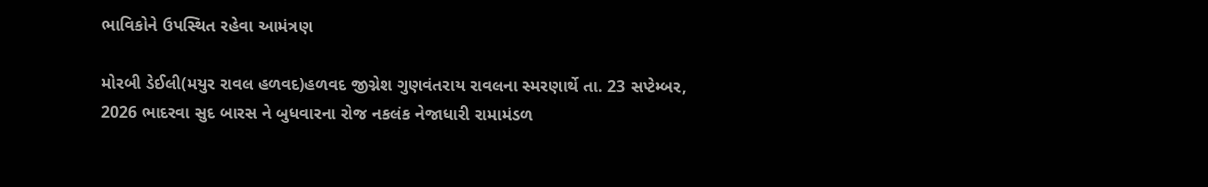ભાવિકોને ઉપસ્થિત રહેવા આમંત્રણ

મોરબી ડેઈલી(મયુર રાવલ હળવદ)હળવદ જીગ્નેશ ગુણવંતરાય રાવલના સ્મરણાર્થે તા. 23 સપ્ટેમ્બર, 2026 ભાદરવા સુદ બારસ ને બુધવારના રોજ નકલંક નેજાધારી રામામંડળ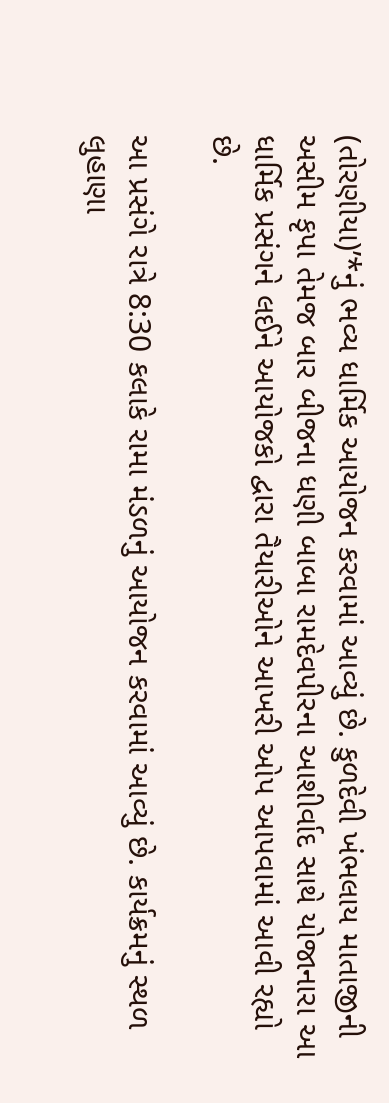(તોરણીયા)’*નું ભવ્ય ધાર્મિક આયોજન કરવામાં આવ્યું છે. કુળદેવી ખંભલાય માતાજીની અસીમ કૃપા તેમજ બાર બીજના ધણી બાબા રામદેવપીરના આશીર્વાદ સાથે યોજાનારા આ ધાર્મિક પ્રસંગને લઈને આયોજકો દ્વારા તૈયારીઓને આખરી ઓપ આપવામાં આવી રહ્યો છે.

આ પ્રસંગે રાત્રે 8:30 કલાકે રામા મંડળનું આયોજન કરવામાં આવ્યું છે. કાર્યક્રમનું સ્થળ લુહાણા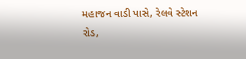મહાજન વાડી પાસે, રેલવે સ્ટેશન રોડ,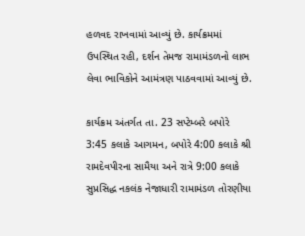હળવદ રાખવામાં આવ્યું છે. કાર્યક્રમમાં ઉપસ્થિત રહી, દર્શન તેમજ રામામંડળનો લાભ લેવા ભાવિકોને આમંત્રણ પાઠવવામાં આવ્યું છે.

કાર્યક્રમ અંતર્ગત તા. 23 સપ્ટેમ્બરે બપોરે 3:45 કલાકે આગમન, બપોરે 4:00 કલાકે શ્રી રામદેવપીરના સામૈયા અને રાત્રે 9:00 કલાકે સુપ્રસિદ્ધ નકલંક નેજાધારી રામામંડળ તોરણીયા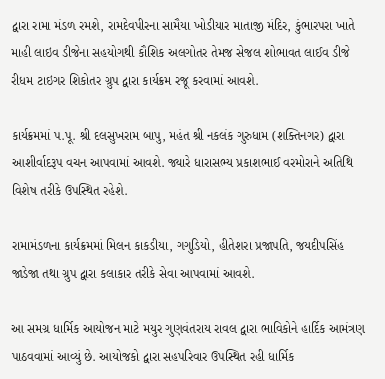દ્વારા રામા મંડળ રમશે, રામદેવપીરના સામૈયા ખોડીયાર માતાજી મંદિર, કુંભારપરા ખાતે માહી લાઇવ ડીજેના સહયોગથી કૌશિક અલગોતર તેમજ સેજલ શોભાવત લાઈવ ડીજે રીધમ ટાઇગર શિકોતર ગ્રુપ દ્વારા કાર્યક્રમ રજૂ કરવામાં આવશે.

કાર્યક્રમમાં પ.પૂ. શ્રી દલસુખરામ બાપુ, મહંત શ્રી નકલંક ગુરુધામ (શક્તિનગર) દ્વારા આશીર્વાદરૂપ વચન આપવામાં આવશે. જ્યારે ધારાસભ્ય પ્રકાશભાઈ વરમોરાને અતિથિ વિશેષ તરીકે ઉપસ્થિત રહેશે.

રામામંડળના કાર્યક્રમમાં મિલન કાકડીયા, ગગુડિયો, હીતેશરા પ્રજાપતિ, જયદીપસિંહ જાડેજા તથા ગ્રુપ દ્વારા કલાકાર તરીકે સેવા આપવામાં આવશે.

આ સમગ્ર ધાર્મિક આયોજન માટે મયુર ગુણવંતરાય રાવલ દ્વારા ભાવિકોને હાર્દિક આમંત્રણ પાઠવવામાં આવ્યું છે. આયોજકો દ્વારા સહપરિવાર ઉપસ્થિત રહી ધાર્મિક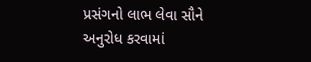પ્રસંગનો લાભ લેવા સૌને અનુરોધ કરવામાં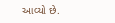આવ્યો છે.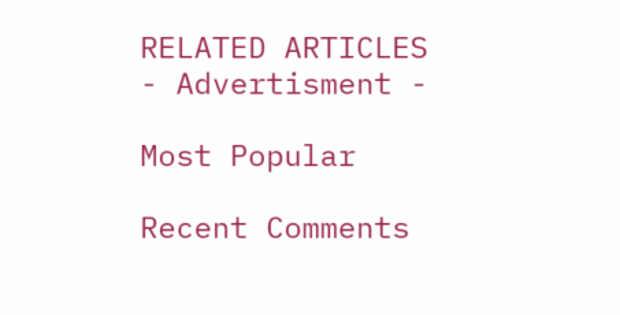RELATED ARTICLES
- Advertisment -

Most Popular

Recent Comments